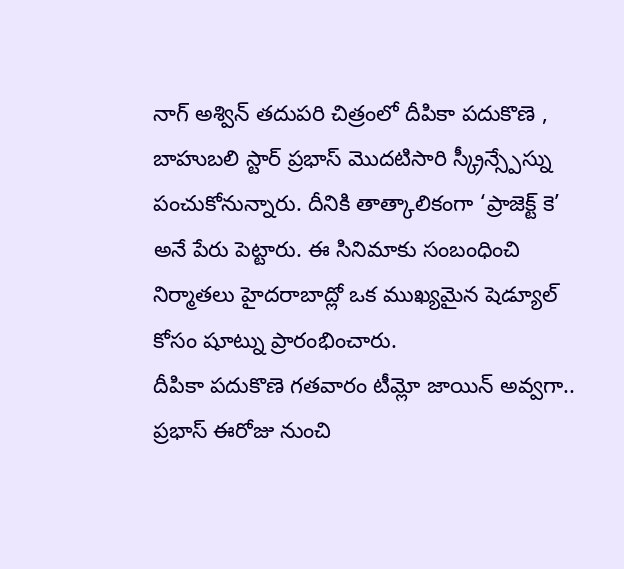నాగ్ అశ్విన్ తదుపరి చిత్రంలో దీపికా పదుకొణె , బాహుబలి స్టార్ ప్రభాస్ మొదటిసారి స్క్రీన్స్పేస్ను పంచుకోనున్నారు. దీనికి తాత్కాలికంగా ‘ప్రాజెక్ట్ కె’ అనే పేరు పెట్టారు. ఈ సినిమాకు సంబంధించి నిర్మాతలు హైదరాబాద్లో ఒక ముఖ్యమైన షెడ్యూల్ కోసం షూట్ను ప్రారంభించారు.
దీపికా పదుకొణె గతవారం టీమ్లో జాయిన్ అవ్వగా.. ప్రభాస్ ఈరోజు నుంచి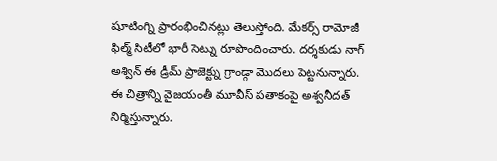షూటింగ్ని ప్రారంభించినట్లు తెలుస్తోంది. మేకర్స్ రామోజీ ఫిల్మ్ సిటీలో భారీ సెట్ను రూపొందించారు. దర్శకుడు నాగ్ అశ్విన్ ఈ డ్రీమ్ ప్రాజెక్ట్ను గ్రాండ్గా మొదలు పెట్టనున్నారు. ఈ చిత్రాన్ని వైజయంతీ మూవీస్ పతాకంపై అశ్వనీదత్ నిర్మిస్తున్నారు.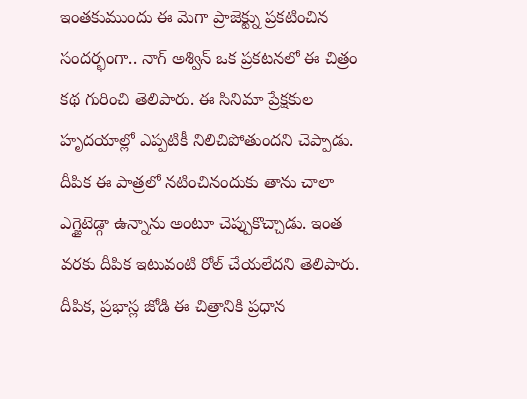ఇంతకుముందు ఈ మెగా ప్రాజెక్ట్ను ప్రకటించిన సందర్భంగా.. నాగ్ అశ్విన్ ఒక ప్రకటనలో ఈ చిత్రం కథ గురించి తెలిపారు. ఈ సినిమా ప్రేక్షకుల హృదయాల్లో ఎప్పటికీ నిలిచిపోతుందని చెప్పాడు. దీపిక ఈ పాత్రలో నటించినందుకు తాను చాలా ఎగ్జైటెడ్గా ఉన్నాను అంటూ చెప్పుకొచ్చాడు. ఇంత వరకు దీపిక ఇటువంటి రోల్ చేయలేదని తెలిపారు.
దీపిక, ప్రభాస్ల జోడి ఈ చిత్రానికి ప్రధాన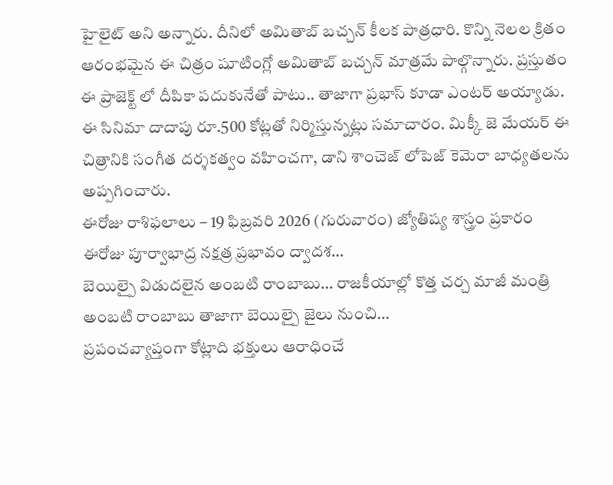హైలైట్ అని అన్నారు. దీనిలో అమితాబ్ బచ్చన్ కీలక పాత్రధారి. కొన్ని నెలల క్రితం ఆరంభమైన ఈ చిత్రం షూటింగ్లో అమితాబ్ బచ్చన్ మాత్రమే పాల్గొన్నారు. ప్రస్తుతం ఈ ప్రాజెక్ట్ లో దీపికా పదుకునేతో పాటు.. తాజాగా ప్రభాస్ కూడా ఎంటర్ అయ్యాడు. ఈ సినిమా దాదాపు రూ.500 కోట్లతో నిర్మిస్తున్నట్లు సమాచారం. మిక్కీ జె మేయర్ ఈ చిత్రానికి సంగీత దర్శకత్వం వహించగా, డాని శాంచెజ్ లోపెజ్ కెమెరా బాధ్యతలను అప్పగించారు.
ఈరోజు రాశిఫలాలు – 19 ఫిబ్రవరి 2026 (గురువారం) జ్యోతిష్య శాస్త్రం ప్రకారం ఈరోజు పూర్వాభాద్ర నక్షత్ర ప్రభావం ద్వాదశ…
బెయిల్పై విడుదలైన అంబటి రాంబాబు… రాజకీయాల్లో కొత్త చర్చ మాజీ మంత్రి అంబటి రాంబాబు తాజాగా బెయిల్పై జైలు నుంచి…
ప్రపంచవ్యాప్తంగా కోట్లాది భక్తులు ఆరాధించే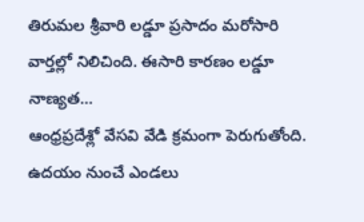తిరుమల శ్రీవారి లడ్డూ ప్రసాదం మరోసారి వార్తల్లో నిలిచింది. ఈసారి కారణం లడ్డూ నాణ్యత…
ఆంధ్రప్రదేశ్లో వేసవి వేడి క్రమంగా పెరుగుతోంది. ఉదయం నుంచే ఎండలు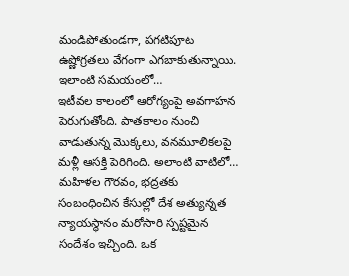మండిపోతుండగా, పగటిపూట ఉష్ణోగ్రతలు వేగంగా ఎగబాకుతున్నాయి. ఇలాంటి సమయంలో…
ఇటీవల కాలంలో ఆరోగ్యంపై అవగాహన పెరుగుతోంది. పాతకాలం నుంచి వాడుతున్న మొక్కలు, వనమూలికలపై మళ్లీ ఆసక్తి పెరిగింది. అలాంటి వాటిలో…
మహిళల గౌరవం, భద్రతకు సంబంధించిన కేసుల్లో దేశ అత్యున్నత న్యాయస్థానం మరోసారి స్పష్టమైన సందేశం ఇచ్చింది. ఒక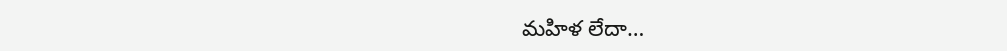మహిళ లేదా…